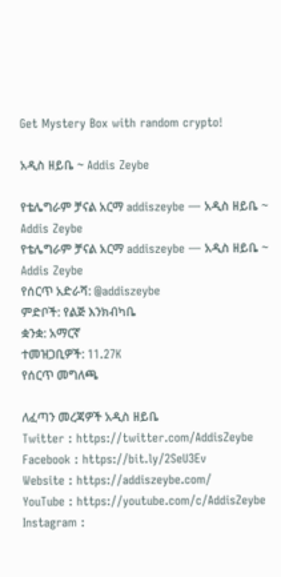Get Mystery Box with random crypto!

አዲስ ዘይቤ ~ Addis Zeybe

የቴሌግራም ቻናል አርማ addiszeybe — አዲስ ዘይቤ ~ Addis Zeybe
የቴሌግራም ቻናል አርማ addiszeybe — አዲስ ዘይቤ ~ Addis Zeybe
የሰርጥ አድራሻ: @addiszeybe
ምድቦች: የልጅ እንክብካቤ
ቋንቋ: አማርኛ
ተመዝጋቢዎች: 11.27K
የሰርጥ መግለጫ

ለፈጣን መረጃዎች አዲስ ዘይቤ
Twitter : https://twitter.com/AddisZeybe
Facebook : https://bit.ly/2SeU3Ev
Website : https://addiszeybe.com/
YouTube : https://youtube.com/c/AddisZeybe
Instagram :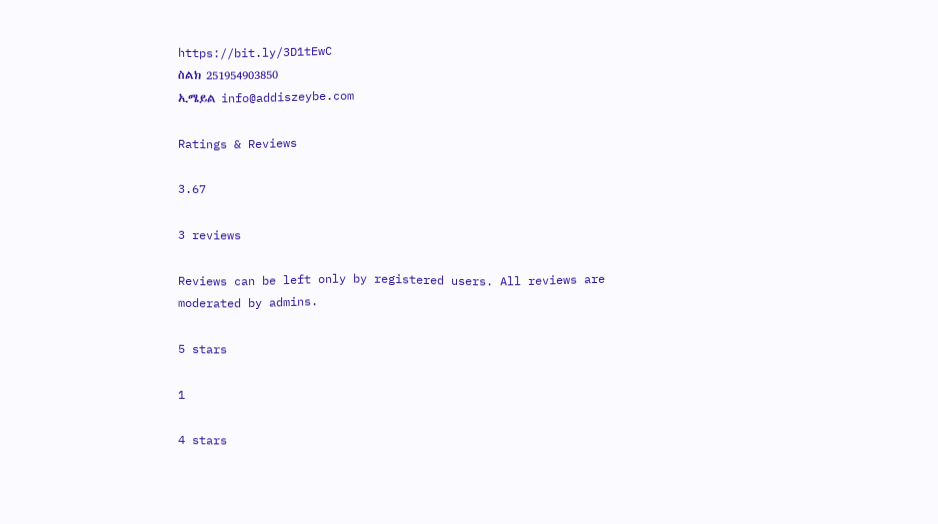https://bit.ly/3D1tEwC
ስልክ 251954903850
ኢሜይል info@addiszeybe.com

Ratings & Reviews

3.67

3 reviews

Reviews can be left only by registered users. All reviews are moderated by admins.

5 stars

1

4 stars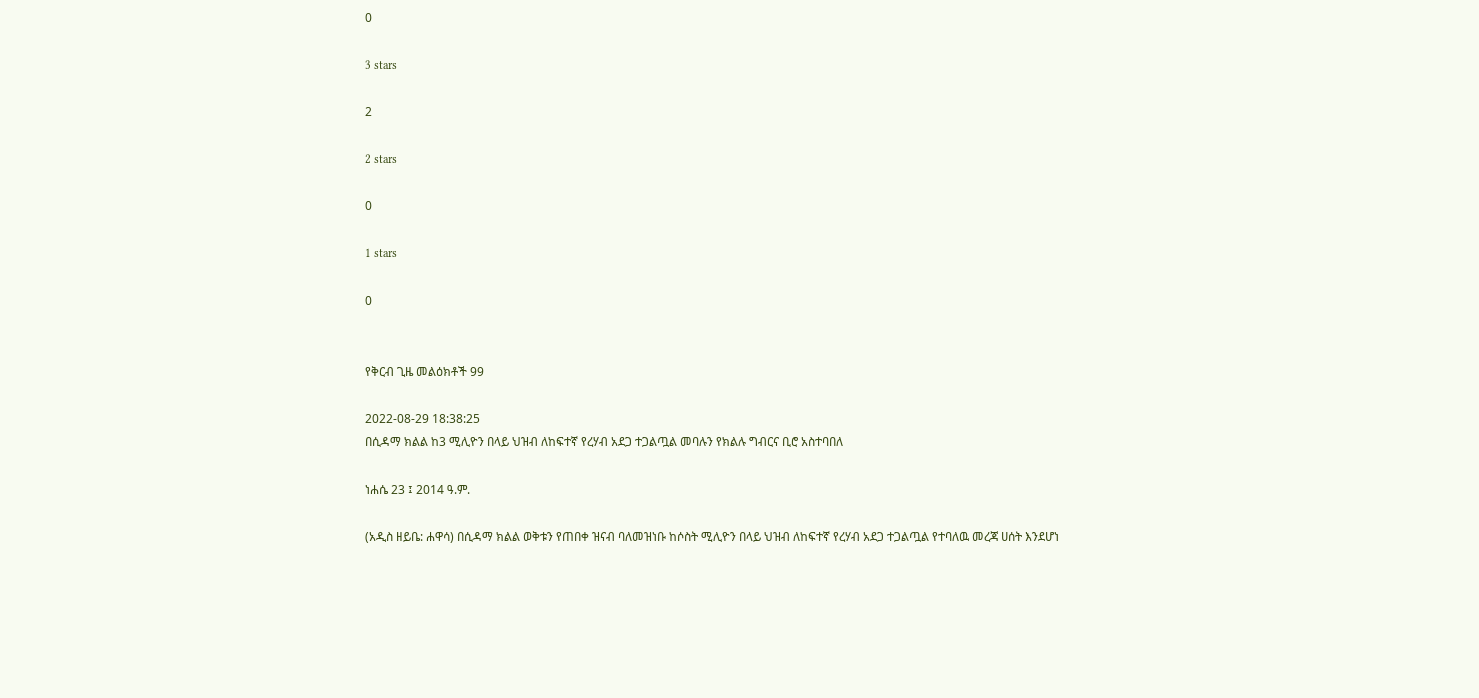0

3 stars

2

2 stars

0

1 stars

0


የቅርብ ጊዜ መልዕክቶች 99

2022-08-29 18:38:25
በሲዳማ ክልል ከ3 ሚሊዮን በላይ ህዝብ ለከፍተኛ የረሃብ አደጋ ተጋልጧል መባሉን የክልሉ ግብርና ቢሮ አስተባበለ

ነሐሴ 23 ፤ 2014 ዓ.ም.

(አዲስ ዘይቤ: ሐዋሳ) በሲዳማ ክልል ወቅቱን የጠበቀ ዝናብ ባለመዝነቡ ከሶስት ሚሊዮን በላይ ህዝብ ለከፍተኛ የረሃብ አደጋ ተጋልጧል የተባለዉ መረጃ ሀሰት እንደሆነ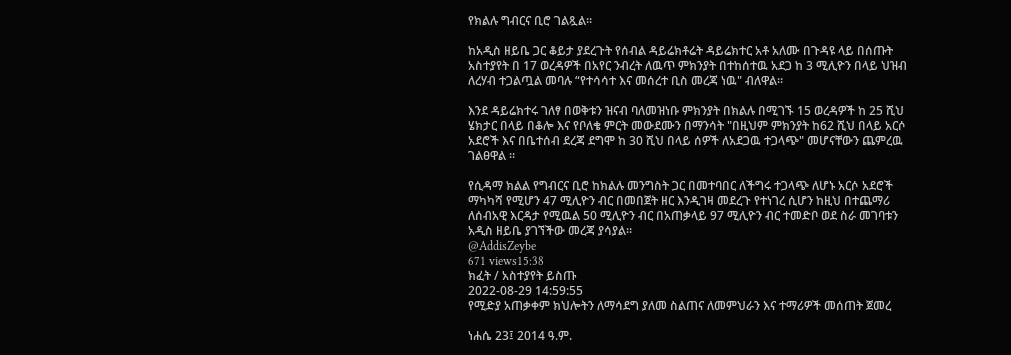የክልሉ ግብርና ቢሮ ገልጿል።

ከአዲስ ዘይቤ ጋር ቆይታ ያደረጉት የሰብል ዳይሬክቶሬት ዳይሬክተር አቶ አለሙ በጉዳዩ ላይ በሰጡት አስተያየት በ 17 ወረዳዎች በአየር ንብረት ለዉጥ ምክንያት በተከሰተዉ አደጋ ከ 3 ሚሊዮን በላይ ህዝብ ለረሃብ ተጋልጧል መባሉ “የተሳሳተ እና መሰረተ ቢስ መረጃ ነዉ" ብለዋል።

እንደ ዳይሬክተሩ ገለፃ በወቅቱን ዝናብ ባለመዝነቡ ምክንያት በክልሉ በሚገኙ 15 ወረዳዎች ከ 25 ሺህ ሄክታር በላይ በቆሎ እና የቦለቄ ምርት መውደሙን በማንሳት "በዚህም ምክንያት ከ62 ሺህ በላይ አርሶ አደሮች እና በቤተሰብ ደረጃ ደግሞ ከ 30 ሺህ በላይ ሰዎች ለአደጋዉ ተጋላጭ" መሆናቸውን ጨምረዉ ገልፀዋል ።

የሲዳማ ክልል የግብርና ቢሮ ከክልሉ መንግስት ጋር በመተባበር ለችግሩ ተጋላጭ ለሆኑ አርሶ አደሮች ማካካሻ የሚሆን 47 ሚሊዮን ብር በመበጀት ዘር እንዲገዛ መደረጉ የተነገረ ሲሆን ከዚህ በተጨማሪ ለሰብአዊ እርዳታ የሚዉል 50 ሚሊዮን ብር በአጠቃላይ 97 ሚሊዮን ብር ተመድቦ ወደ ስራ መገባቱን አዲስ ዘይቤ ያገኘችው መረጃ ያሳያል።
@AddisZeybe
671 views15:38
ክፈት / አስተያየት ይስጡ
2022-08-29 14:59:55
የሚድያ አጠቃቀም ክህሎትን ለማሳደግ ያለመ ስልጠና ለመምህራን እና ተማሪዎች መሰጠት ጀመረ

ነሐሴ 23፤ 2014 ዓ.ም.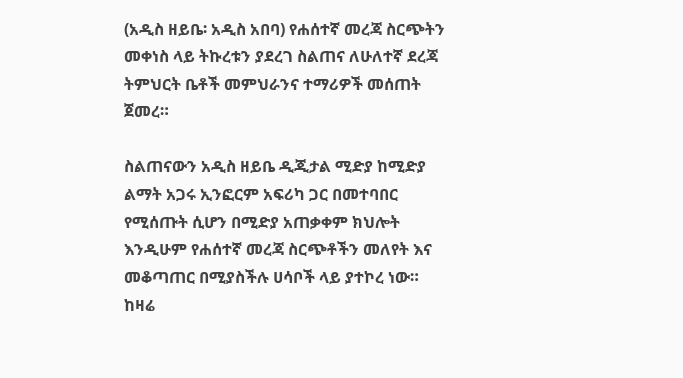(አዲስ ዘይቤ፡ አዲስ አበባ) የሐሰተኛ መረጃ ስርጭትን መቀነስ ላይ ትኩረቱን ያደረገ ስልጠና ለሁለተኛ ደረጃ ትምህርት ቤቶች መምህራንና ተማሪዎች መሰጠት ጀመረ።

ስልጠናውን አዲስ ዘይቤ ዲጂታል ሚድያ ከሚድያ ልማት አጋሩ ኢንፎርም አፍሪካ ጋር በመተባበር የሚሰጡት ሲሆን በሚድያ አጠቃቀም ክህሎት እንዲሁም የሐሰተኛ መረጃ ስርጭቶችን መለየት እና መቆጣጠር በሚያስችሉ ሀሳቦች ላይ ያተኮረ ነው።
ከዛሬ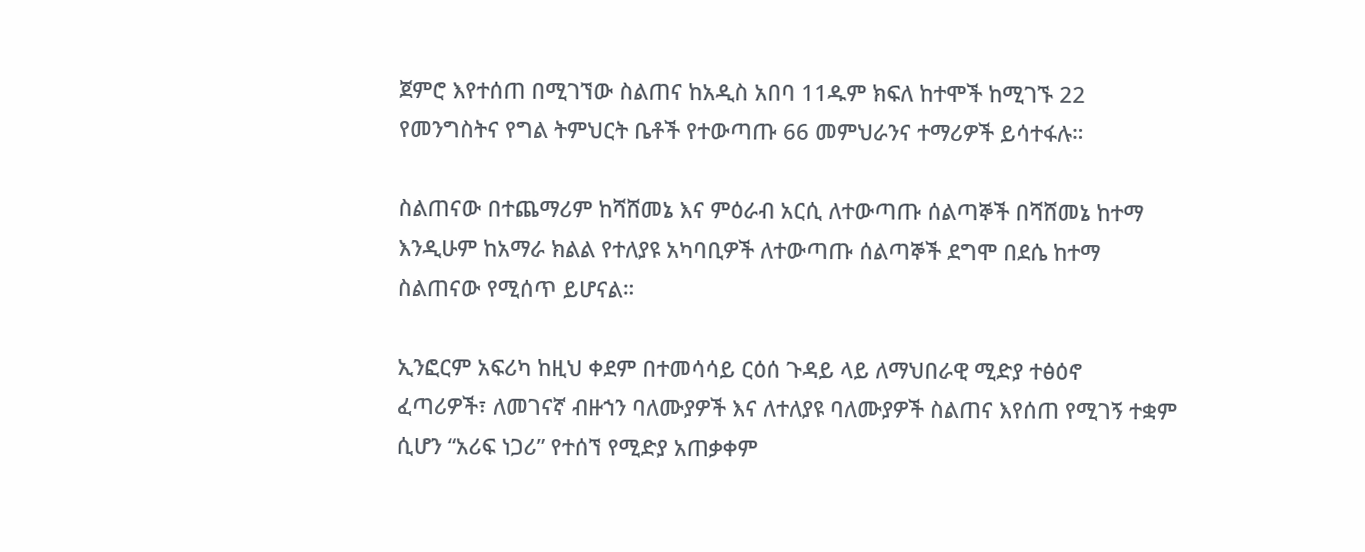ጀምሮ እየተሰጠ በሚገኘው ስልጠና ከአዲስ አበባ 11ዱም ክፍለ ከተሞች ከሚገኙ 22 የመንግስትና የግል ትምህርት ቤቶች የተውጣጡ 66 መምህራንና ተማሪዎች ይሳተፋሉ።

ስልጠናው በተጨማሪም ከሻሸመኔ እና ምዕራብ አርሲ ለተውጣጡ ሰልጣኞች በሻሸመኔ ከተማ እንዲሁም ከአማራ ክልል የተለያዩ አካባቢዎች ለተውጣጡ ሰልጣኞች ደግሞ በደሴ ከተማ ስልጠናው የሚሰጥ ይሆናል።

ኢንፎርም አፍሪካ ከዚህ ቀደም በተመሳሳይ ርዕሰ ጉዳይ ላይ ለማህበራዊ ሚድያ ተፅዕኖ ፈጣሪዎች፣ ለመገናኛ ብዙኀን ባለሙያዎች እና ለተለያዩ ባለሙያዎች ስልጠና እየሰጠ የሚገኝ ተቋም ሲሆን “አሪፍ ነጋሪ” የተሰኘ የሚድያ አጠቃቀም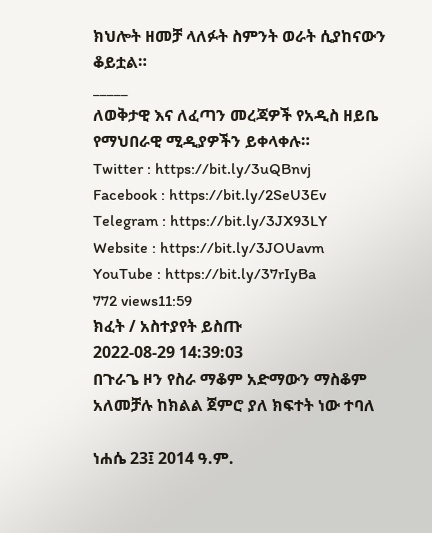ክህሎት ዘመቻ ላለፉት ስምንት ወራት ሲያከናውን ቆይቷል።
_____
ለወቅታዊ እና ለፈጣን መረጃዎች የአዲስ ዘይቤ የማህበራዊ ሚዲያዎችን ይቀላቀሉ።
Twitter : https://bit.ly/3uQBnvj
Facebook : https://bit.ly/2SeU3Ev
Telegram : https://bit.ly/3JX93LY
Website : https://bit.ly/3JOUavm
YouTube : https://bit.ly/37rIyBa
772 views11:59
ክፈት / አስተያየት ይስጡ
2022-08-29 14:39:03
በጉራጌ ዞን የስራ ማቆም አድማውን ማስቆም አለመቻሉ ከክልል ጀምሮ ያለ ክፍተት ነው ተባለ

ነሐሴ 23፤ 2014 ዓ.ም.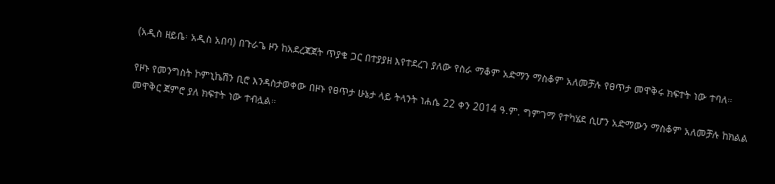(አዲስ ዘይቤ፡ አዲስ አበባ) በጉራጌ ዞን ከአደረጃጀት ጥያቄ ጋር በተያያዘ እየተደረገ ያለው የስራ ማቆም አድማን ማስቆም አለመቻሉ የፀጥታ መዋቅሩ ክፍተት ነው ተባለ።

የዞኑ የመንግስት ኮምኒኬሽን ቢሮ እንዳስታወቀው በዞኑ የፀጥታ ሁኔታ ላይ ትላንት ነሐሴ 22 ቀን 2014 ዓ.ም. ግምገማ የተካሄደ ሲሆን አድማውን ማስቆም አለመቻሉ ከክልል መዋቅር ጀምሮ ያለ ክፍተት ነው ተብሏል።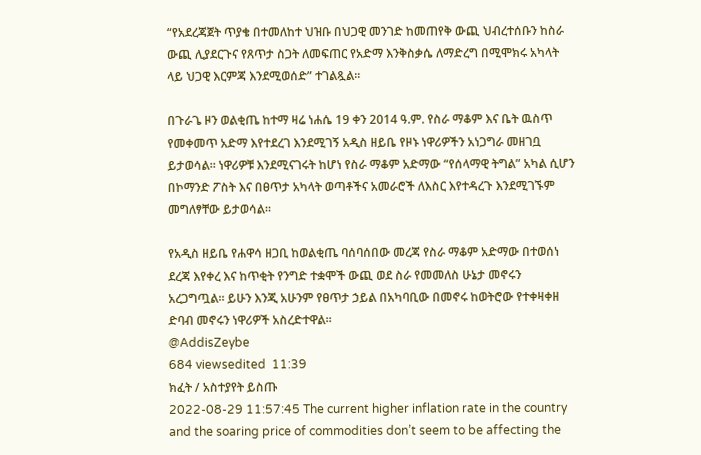“የአደረጃጀት ጥያቄ በተመለከተ ህዝቡ በህጋዊ መንገድ ከመጠየቅ ውጪ ህብረተሰቡን ከስራ ውጪ ሊያደርጉና የጸጥታ ስጋት ለመፍጠር የአድማ እንቅስቃሴ ለማድረግ በሚሞክሩ አካላት ላይ ህጋዊ እርምጃ እንደሚወሰድ” ተገልጿል።

በጉራጌ ዞን ወልቂጤ ከተማ ዛሬ ነሐሴ 19 ቀን 2014 ዓ.ም. የስራ ማቆም እና ቤት ዉስጥ የመቀመጥ አድማ እየተደረገ እንደሚገኝ አዲስ ዘይቤ የዞኑ ነዋሪዎችን አነጋግራ መዘገቧ ይታወሳል። ነዋሪዎቹ እንደሚናገሩት ከሆነ የስራ ማቆም አድማው “የሰላማዊ ትግል” አካል ሲሆን በኮማንድ ፖስት እና በፀጥታ አካላት ወጣቶችና አመራሮች ለእስር እየተዳረጉ እንደሚገኙም መግለፃቸው ይታወሳል።

የአዲስ ዘይቤ የሐዋሳ ዘጋቢ ከወልቂጤ ባሰባሰበው መረጃ የስራ ማቆም አድማው በተወሰነ ደረጃ እየቀረ እና ከጥቂት የንግድ ተቋሞች ውጪ ወደ ስራ የመመለስ ሁኔታ መኖሩን አረጋግጧል። ይሁን እንጂ አሁንም የፀጥታ ኃይል በአካባቢው በመኖሩ ከወትሮው የተቀዛቀዘ ድባብ መኖሩን ነዋሪዎች አስረድተዋል።
@AddisZeybe
684 viewsedited  11:39
ክፈት / አስተያየት ይስጡ
2022-08-29 11:57:45 The current higher inflation rate in the country and the soaring price of commodities don’t seem to be affecting the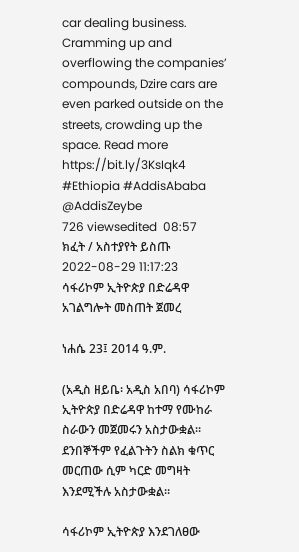car dealing business. Cramming up and overflowing the companies’ compounds, Dzire cars are even parked outside on the streets, crowding up the space. Read more
https://bit.ly/3KsIqk4
#Ethiopia #AddisAbaba
@AddisZeybe
726 viewsedited  08:57
ክፈት / አስተያየት ይስጡ
2022-08-29 11:17:23
ሳፋሪኮም ኢትዮጵያ በድሬዳዋ አገልግሎት መስጠት ጀመረ

ነሐሴ 23፤ 2014 ዓ.ም.

(አዲስ ዘይቤ፡ አዲስ አበባ) ሳፋሪኮም ኢትዮጵያ በድሬዳዋ ከተማ የሙከራ ስራውን መጀመሩን አስታውቋል። ደንበኞችም የፈልጉትን ስልክ ቁጥር መርጠው ሲም ካርድ መግዛት እንደሚችሉ አስታውቋል።

ሳፋሪኮም ኢትዮጵያ እንደገለፀው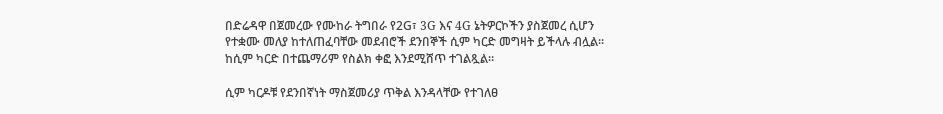በድሬዳዋ በጀመረው የሙከራ ትግበራ የ2G፣ 3G እና 4G ኔትዎርኮችን ያስጀመረ ሲሆን የተቋሙ መለያ ከተለጠፈባቸው መደብሮች ደንበኞች ሲም ካርድ መግዛት ይችላሉ ብሏል። ከሲም ካርድ በተጨማሪም የስልክ ቀፎ እንደሚሸጥ ተገልጿል።

ሲም ካርዶቹ የደንበኛነት ማስጀመሪያ ጥቅል እንዳላቸው የተገለፀ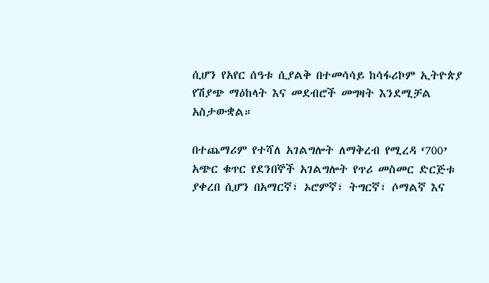ሲሆን የአየር ሰዓቱ ሲያልቅ በተመሳሳይ ከሳፋሪኮም ኢትዮጵያ የሽያጭ ማዕከላት እና መደብሮች መግዛት እንደሚቻል አስታውቋል።

በተጨማሪም የተሻለ አገልግሎት ለማቅረብ የሚረዳ ‘700’ አጭር ቁጥር የደንበኞች አገልግሎት የጥሪ መስመር ድርጅቱ ያቀረበ ሲሆን በአማርኛ፣ ኦሮምኛ፣ ትግርኛ፣ ሶማልኛ እና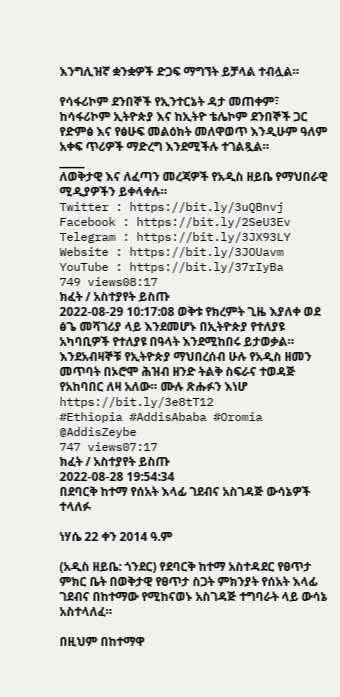እንግሊዝኛ ቋንቋዎች ድጋፍ ማግኘት ይቻላል ተብሏል።

የሳፋሪኮም ደንበኞች የኢንተርኔት ዳታ መጠቀም፣ ከሳፋሪኮም ኢትዮጵያ እና ከኢትዮ ቴሌኮም ደንበኞች ጋር የድምፅ እና የፅሁፍ መልዕክት መለዋወጥ እንዲሁም ዓለም አቀፍ ጥሪዎች ማድረግ እንደሚችሉ ተገልጿል።
_____
ለወቅታዊ እና ለፈጣን መረጃዎች የአዲስ ዘይቤ የማህበራዊ ሚዲያዎችን ይቀላቀሉ።
Twitter : https://bit.ly/3uQBnvj
Facebook : https://bit.ly/2SeU3Ev
Telegram : https://bit.ly/3JX93LY
Website : https://bit.ly/3JOUavm
YouTube : https://bit.ly/37rIyBa
749 views08:17
ክፈት / አስተያየት ይስጡ
2022-08-29 10:17:08 ወቅቱ የክረምት ጊዜ እያለቀ ወደ ፅጌ መሻገሪያ ላይ እንደመሆኑ በኢትዮጵያ የተለያዩ አካባቢዎች የተለያዩ በዓላት እንደሚከበሩ ይታወቃል። እንደአብዛኞቹ የኢትዮጵያ ማህበረሰብ ሁሉ የአዲስ ዘመን መጥባት በኦሮሞ ሕዝብ ዘንድ ትልቅ ስፍራና ተወዳጅ የአከባበር ለዛ አለው። ሙሉ ጽሑፉን እነሆ
https://bit.ly/3e8tT12
#Ethiopia #AddisAbaba #Oromia
@AddisZeybe
747 views07:17
ክፈት / አስተያየት ይስጡ
2022-08-28 19:54:34
በደባርቅ ከተማ የሰአት እላፊ ገደብና አስገዳጅ ውሳኔዎች ተላለፉ

ነሃሴ 22 ቀን 2014 ዓ.ም

(አዲስ ዘይቤ: ጎንደር) የደባርቅ ከተማ አስተዳደር የፀጥታ ምክር ቤት በወቅታዊ የፀጥታ ስጋት ምክንያት የሰአት እላፊ ገደብና በከተማው የሚከናወኑ አስገዳጅ ተግባራት ላይ ውሳኔ አስተላለፈ።

በዚህም በከተማዋ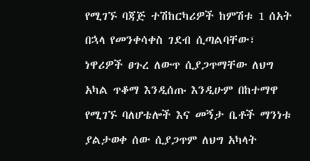የሚገኙ ባጃጅ ተሽከርካሪዎች ከምሽቱ 1 ሰአት በኋላ የመንቀሳቀስ ገደብ ሲጣልባቸው፣ ነዋሪዎች ፀጉረ ለውጥ ሲያጋጥማቸው ለህግ አካል ጥቆማ እንዲሰጡ እንዲሁም በከተማዋ የሚገኙ ባለሆቴሎች እና መኝታ ቤቶች ማንነቱ ያልታወቀ ሰው ሲያጋጥም ለህግ አካላት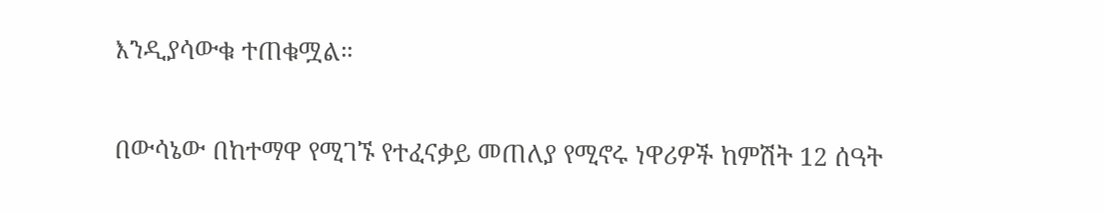እንዲያሳውቁ ተጠቁሟል።

በውሳኔው በከተማዋ የሚገኙ የተፈናቃይ መጠለያ የሚኖሩ ነዋሪዎች ከምሽት 12 ሰዓት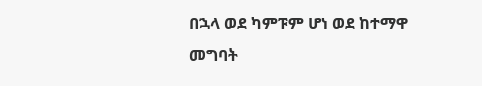በኋላ ወደ ካምፑም ሆነ ወደ ከተማዋ መግባት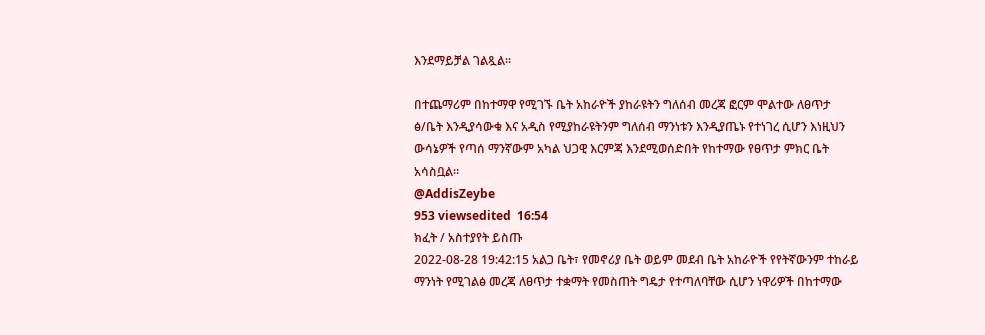እንደማይቻል ገልጿል።

በተጨማሪም በከተማዋ የሚገኙ ቤት አከራዮች ያከራዩትን ግለሰብ መረጃ ፎርም ሞልተው ለፀጥታ ፅ/ቤት እንዲያሳውቁ እና አዲስ የሚያከራዩትንም ግለሰብ ማንነቱን እንዲያጤኑ የተነገረ ሲሆን እነዚህን ውሳኔዎች የጣሰ ማንኛውም አካል ህጋዊ እርምጃ እንደሚወሰድበት የከተማው የፀጥታ ምክር ቤት አሳስቧል።
@AddisZeybe
953 viewsedited  16:54
ክፈት / አስተያየት ይስጡ
2022-08-28 19:42:15 አልጋ ቤት፣ የመኖሪያ ቤት ወይም መደብ ቤት አከራዮች የየትኛውንም ተከራይ ማንነት የሚገልፅ መረጃ ለፀጥታ ተቋማት የመስጠት ግዴታ የተጣለባቸው ሲሆን ነዋሪዎች በከተማው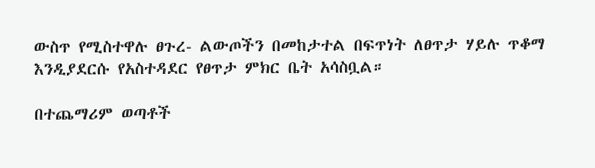ውስጥ የሚስተዋሉ ፀጉረ- ልውጦችን በመከታተል በፍጥነት ለፀጥታ ሃይሉ ጥቆማ እንዲያደርሱ የአስተዳደር የፀጥታ ምክር ቤት አሳስቧል።

በተጨማሪም ወጣቶች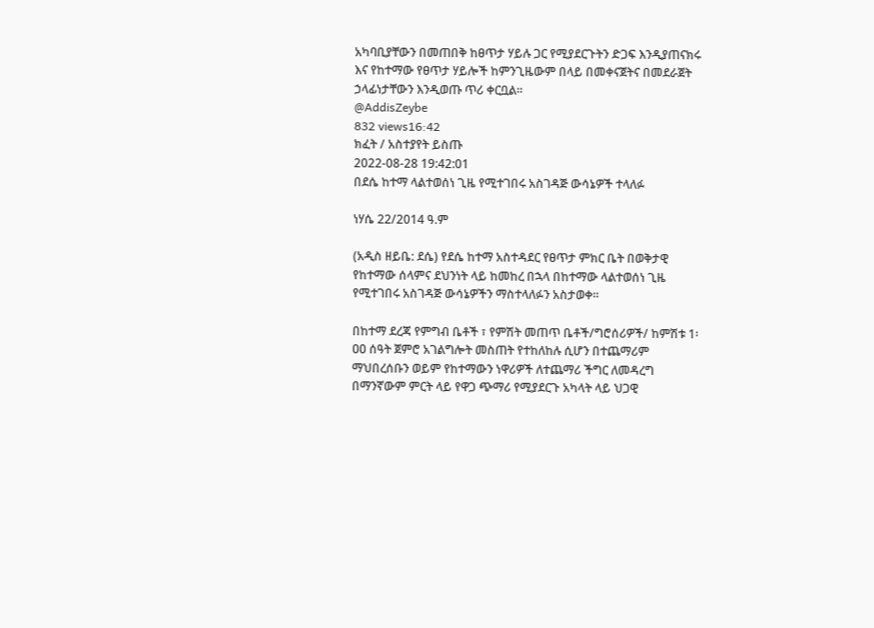አካባቢያቸውን በመጠበቅ ከፀጥታ ሃይሉ ጋር የሚያደርጉትን ድጋፍ እንዲያጠናክሩ እና የከተማው የፀጥታ ሃይሎች ከምንጊዜውም በላይ በመቀናጀትና በመደራጀት ኃላፊነታቸውን እንዲወጡ ጥሪ ቀርቧል።
@AddisZeybe
832 views16:42
ክፈት / አስተያየት ይስጡ
2022-08-28 19:42:01
በደሴ ከተማ ላልተወሰነ ጊዜ የሚተገበሩ አስገዳጅ ውሳኔዎች ተላለፉ

ነሃሴ 22/2014 ዓ.ም

(አዲስ ዘይቤ: ደሴ) የደሴ ከተማ አስተዳደር የፀጥታ ምክር ቤት በወቅታዊ የከተማው ሰላምና ደህንነት ላይ ከመከረ በኋላ በከተማው ላልተወሰነ ጊዜ የሚተገበሩ አስገዳጅ ውሳኔዎችን ማስተላለፉን አስታወቀ።

በከተማ ደረጃ የምግብ ቤቶች ፣ የምሽት መጠጥ ቤቶች/ግሮሰሪዎች/ ከምሽቱ 1፡ዐዐ ሰዓት ጀምሮ አገልግሎት መስጠት የተከለከሉ ሲሆን በተጨማሪም ማህበረሰቡን ወይም የከተማውን ነዋሪዎች ለተጨማሪ ችግር ለመዳረግ በማንኛውም ምርት ላይ የዋጋ ጭማሪ የሚያደርጉ አካላት ላይ ህጋዊ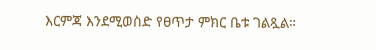እርምጃ እንደሚወስድ የፀጥታ ምክር ቤቱ ገልጿል።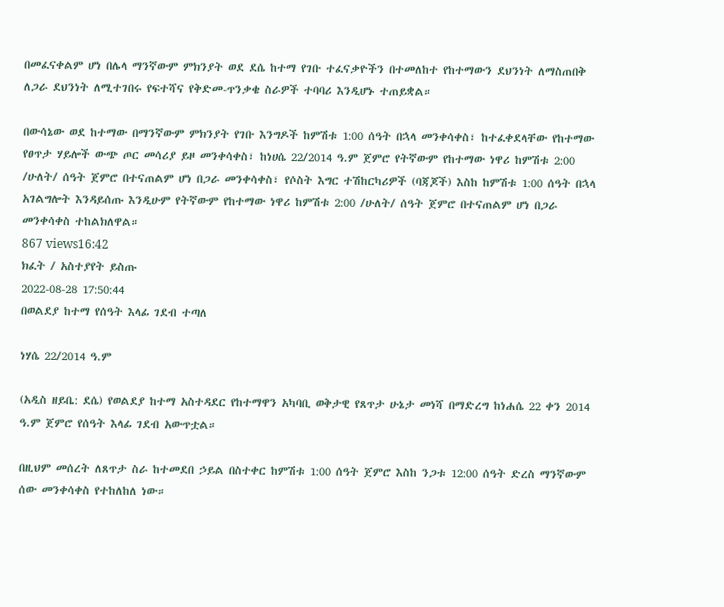በመፈናቀልም ሆነ በሌላ ማንኛውም ምክንያት ወደ ደሴ ከተማ የገቡ ተፈናቃዮችን በተመለከተ የከተማውን ደህንነት ለማስጠበቅ ለጋራ ደህንነት ለሚተገበሩ የፍተሻና የቅድመ-ጥንቃቄ ስራዎች ተባባሪ እንዲሆኑ ተጠይቋል።

በውሳኔው ወደ ከተማው በማንኛውም ምክንያት የገቡ እንግዶች ከምሽቱ 1:00 ሰዓት በኋላ መንቀሳቀስ፣ ከተፈቀደላቸው የከተማው የፀጥታ ሃይሎች ውጭ ጦር መሳሪያ ይዞ መንቀሳቀስ፣ ከነሀሴ 22/2014 ዓ.ም ጀምሮ የትኛውም የከተማው ነዋሪ ከምሽቱ 2:00 /ሁለት/ ሰዓት ጀምሮ በተናጠልም ሆነ በጋራ መንቀሳቀስ፣ የሶስት እግር ተሽከርካሪዎች (ባጃጆች) እስከ ከምሽቱ 1:00 ሰዓት በኋላ አገልግሎት እንዳይሰጡ እንዲሁም የትኛውም የከተማው ነዋሪ ከምሽቱ 2:00 /ሁለት/ ሰዓት ጀምሮ በተናጠልም ሆነ በጋራ መንቀሳቀስ ተከልክለዋል።
867 views16:42
ክፈት / አስተያየት ይስጡ
2022-08-28 17:50:44
በወልደያ ከተማ የሰዓት እላፊ ገደብ ተጣለ

ነሃሴ 22/2014 ዓ.ም

(አዲስ ዘይቤ: ደሴ) የወልደያ ከተማ አስተዳደር የከተማዋን አካባቢ ወቅታዊ የጸጥታ ሁኔታ መነሻ በማድረግ ከነሐሴ 22 ቀን 2014 ዓ.ም ጀምሮ የሰዓት እላፊ ገደብ አውጥቷል።

በዚህም መሰረት ለጸጥታ ስራ ከተመደበ ኃይል በስተቀር ከምሽቱ 1:00 ሰዓት ጀምሮ እስከ ንጋቱ 12:00 ሰዓት ድረስ ማንኛውም ሰው መንቀሳቀስ የተከለከለ ነው።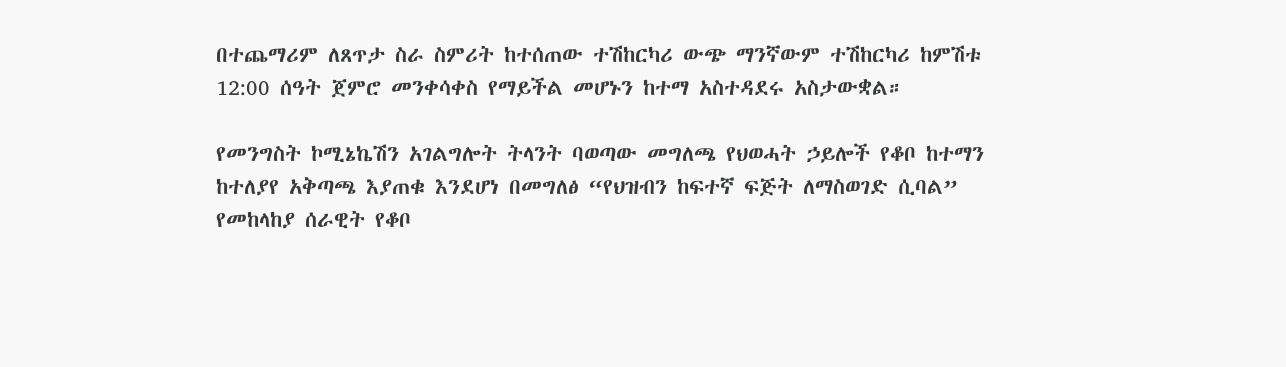በተጨማሪም ለጸጥታ ስራ ስምሪት ከተሰጠው ተሽከርካሪ ውጭ ማንኛውም ተሽከርካሪ ከምሽቱ 12:00 ሰዓት ጀምሮ መንቀሳቀስ የማይችል መሆኑን ከተማ አስተዳደሩ አስታውቋል።

የመንግስት ኮሚኔኬሽን አገልግሎት ትላንት ባወጣው መግለጫ የህወሓት ኃይሎች የቆቦ ከተማን ከተለያየ አቅጣጫ እያጠቁ እንደሆነ በመግለፅ “የህዝብን ከፍተኛ ፍጅት ለማስወገድ ሲባል” የመከላከያ ሰራዊት የቆቦ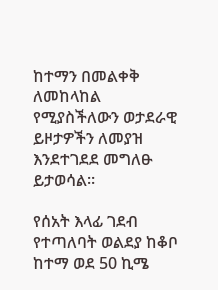ከተማን በመልቀቅ ለመከላከል የሚያስችለውን ወታደራዊ ይዞታዎችን ለመያዝ እንደተገደደ መግለፁ ይታወሳል።

የሰአት እላፊ ገደብ የተጣለባት ወልደያ ከቆቦ ከተማ ወደ 50 ኪሜ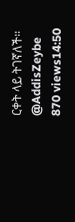ርቀት ላይ ትገኛለች።
@AddisZeybe
870 views14:50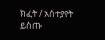ክፈት / አስተያየት ይስጡ